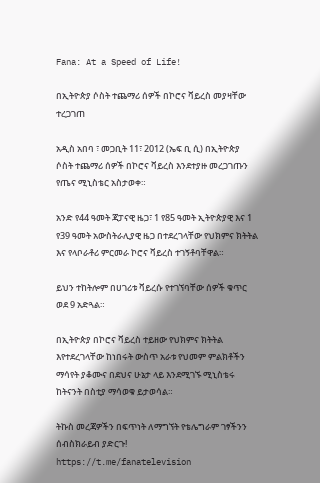Fana: At a Speed of Life!

በኢትዮጵያ ሶስት ተጨማሪ ሰዎች በኮሮና ቫይረስ መያዛቸው ተረጋገጠ

አዲስ አበባ ፣ መጋቢት 11፣ 2012 (ኤፍ ቢ ሲ) በኢትዮጵያ ሶስት ተጨማሪ ሰዎች በኮሮና ቫይረስ እንደተያዙ መረጋገጡን የጤና ሚኒስቴር አስታወቀ።

አንድ የ44 ዓመት ጃፓናዊ ዜጋ፣ 1 የ85 ዓመት ኢትዮጵያዊ እና 1 የ39 ዓመት አውስትራሊያዊ ዜጋ በተደረገላቸው የህክምና ክትትል እና የላቦራቶሪ ምርመራ ኮሮና ቫይረስ ተገኝቶባቸዋል።

ይህን ተከትሎም በሀገሪቱ ቫይረሱ የተገኘባቸው ሰዎች ቁጥር ወደ 9 አድጓል።

በኢትዮጵያ በኮሮና ቫይረስ ተይዘው የህክምና ክትትል እየተደረገላቸው ከነበሩት ውስጥ አራቱ የህመም ምልክቶችን ማሳየት ያቆሙና በደህና ሁኔታ ላይ እንደሚገኙ ሚኒስቴሩ ከትናንት በስቲያ ማሳወቁ ይታወሳል።

ትኩስ መረጃዎችን በፍጥነት ለማግኘት የቴሌግራም ገፃችንን ሰብስክራይብ ያድርጉ!
https://t.me/fanatelevision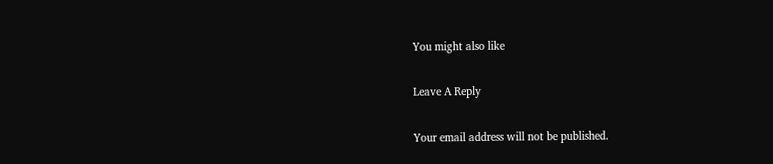You might also like

Leave A Reply

Your email address will not be published.